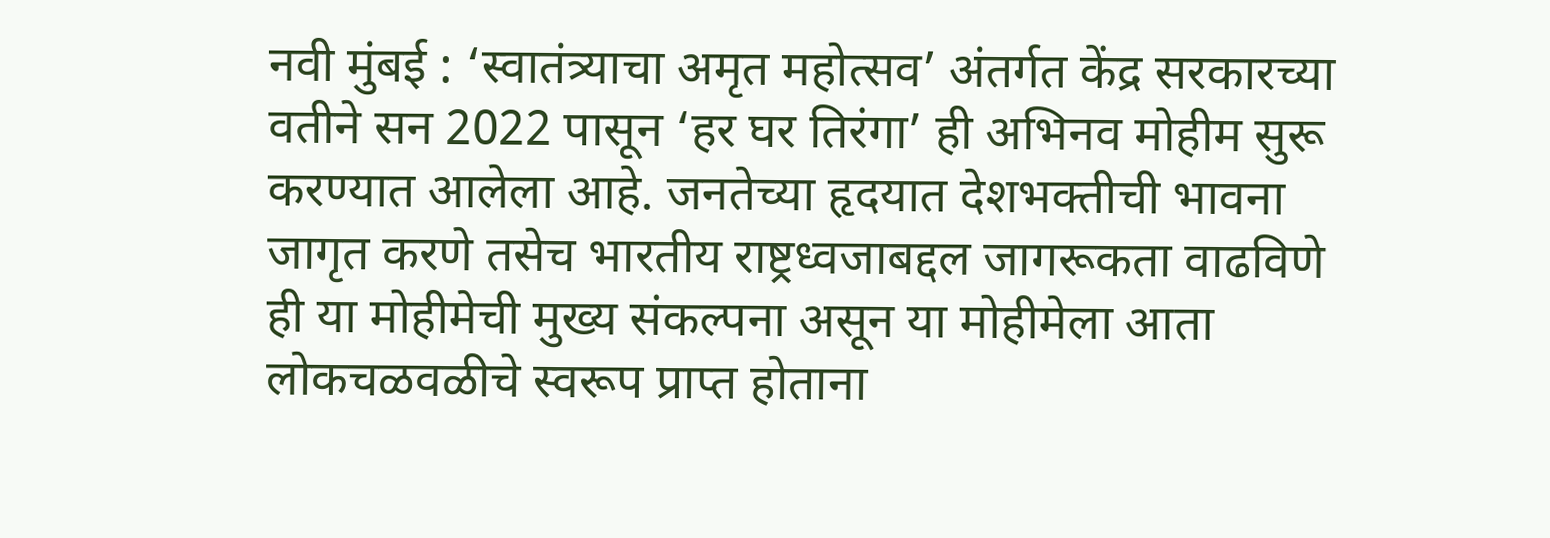नवी मुंबई : ‘स्वातंत्र्याचा अमृत महोत्सव’ अंतर्गत केंद्र सरकारच्या वतीने सन 2022 पासून ‘हर घर तिरंगा’ ही अभिनव मोहीम सुरू करण्यात आलेला आहे. जनतेच्या हृदयात देशभक्तीची भावना जागृत करणे तसेच भारतीय राष्ट्रध्वजाबद्दल जागरूकता वाढविणे ही या मोहीमेची मुख्य संकल्पना असून या मोहीमेला आता लोकचळवळीचे स्वरूप प्राप्त होताना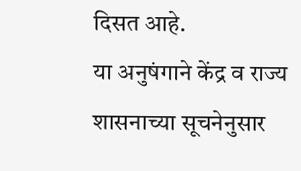दिसत आहे.
या अनुषंगाने केंद्र व राज्य शासनाच्या सूचनेनुसार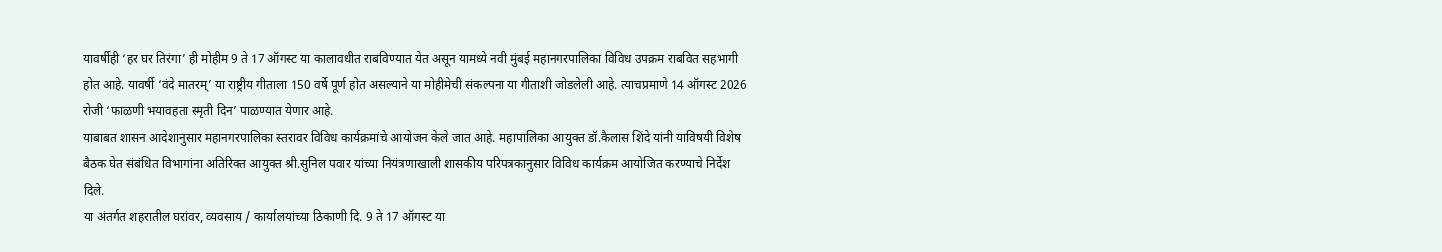यावर्षीही ‘हर घर तिरंगा’ ही मोहीम 9 ते 17 ऑगस्ट या कालावधीत राबविण्यात येत असून यामध्ये नवी मुंबई महानगरपालिका विविध उपक्रम राबवित सहभागी होत आहे. यावर्षी ‘वंदे मातरम्’ या राष्ट्रीय गीताला 150 वर्षे पूर्ण होत असल्याने या मोहीमेची संकल्पना या गीताशी जोडलेली आहे. त्याचप्रमाणे 14 ऑगस्ट 2026 रोजी ‘फाळणी भयावहता स्मृती दिन’ पाळण्यात येणार आहे.
याबाबत शासन आदेशानुसार महानगरपालिका स्तरावर विविध कार्यक्रमांचे आयोजन केले जात आहे. महापालिका आयुक्त डॉ.कैलास शिंदे यांनी याविषयी विशेष बैठक घेत संबंधित विभागांना अतिरिक्त आयुक्त श्री.सुनिल पवार यांच्या नियंत्रणाखाली शासकीय परिपत्रकानुसार विविध कार्यक्रम आयोजित करण्याचे निर्देश दिले.
या अंतर्गत शहरातील घरांवर, व्यवसाय / कार्यालयांच्या ठिकाणी दि. 9 ते 17 ऑगस्ट या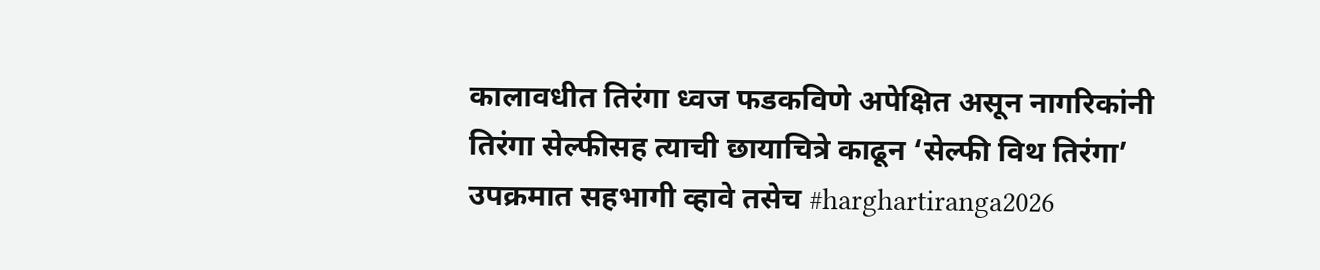कालावधीत तिरंगा ध्वज फडकविणे अपेक्षित असून नागरिकांनी तिरंगा सेल्फीसह त्याची छायाचित्रे काढून ‘सेल्फी विथ तिरंगा’ उपक्रमात सहभागी व्हावे तसेच #harghartiranga2026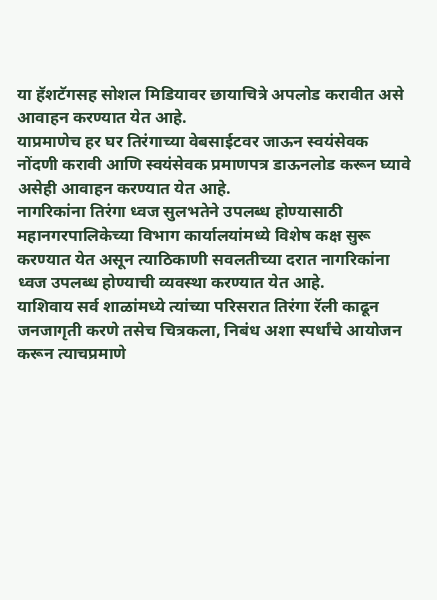या हॅशटॅगसह सोशल मिडियावर छायाचित्रे अपलोड करावीत असे आवाहन करण्यात येत आहे.
याप्रमाणेच हर घर तिरंगाच्या वेबसाईटवर जाऊन स्वयंसेवक नोंदणी करावी आणि स्वयंसेवक प्रमाणपत्र डाऊनलोड करून घ्यावे असेही आवाहन करण्यात येत आहे.
नागरिकांना तिरंगा ध्वज सुलभतेने उपलब्ध होण्यासाठी महानगरपालिकेच्या विभाग कार्यालयांमध्ये विशेष कक्ष सुरू करण्यात येत असून त्याठिकाणी सवलतीच्या दरात नागरिकांना ध्वज उपलब्ध होण्याची व्यवस्था करण्यात येत आहे.
याशिवाय सर्व शाळांमध्ये त्यांच्या परिसरात तिरंगा रॅली काढून जनजागृती करणे तसेच चित्रकला, निबंध अशा स्पर्धांचे आयोजन करून त्याचप्रमाणे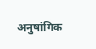अनुषांगिक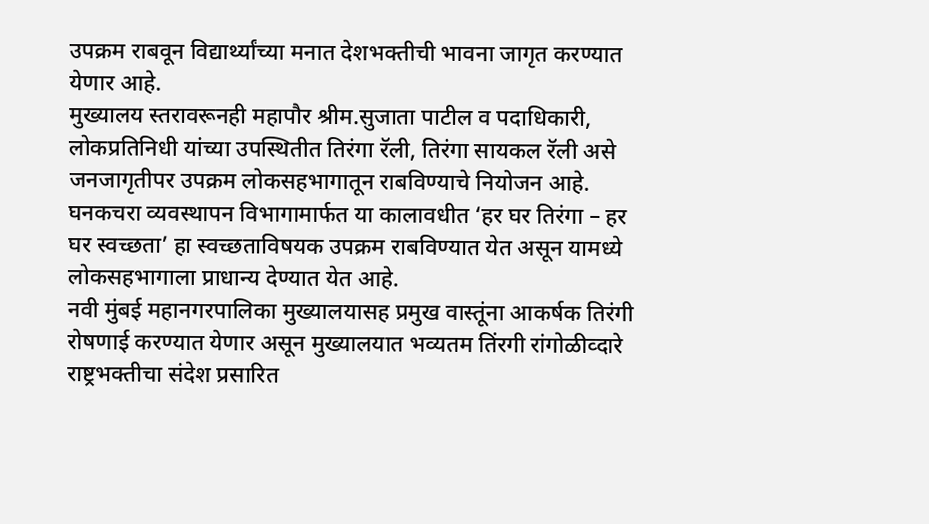उपक्रम राबवून विद्यार्थ्यांच्या मनात देशभक्तीची भावना जागृत करण्यात येणार आहे.
मुख्यालय स्तरावरूनही महापौर श्रीम.सुजाता पाटील व पदाधिकारी, लोकप्रतिनिधी यांच्या उपस्थितीत तिरंगा रॅली, तिरंगा सायकल रॅली असे जनजागृतीपर उपक्रम लोकसहभागातून राबविण्याचे नियोजन आहे.
घनकचरा व्यवस्थापन विभागामार्फत या कालावधीत ‘हर घर तिरंगा – हर घर स्वच्छता’ हा स्वच्छताविषयक उपक्रम राबविण्यात येत असून यामध्ये लोकसहभागाला प्राधान्य देण्यात येत आहे.
नवी मुंबई महानगरपालिका मुख्यालयासह प्रमुख वास्तूंना आकर्षक तिरंगी रोषणाई करण्यात येणार असून मुख्यालयात भव्यतम तिंरगी रांगोळीव्दारे राष्ट्रभक्तीचा संदेश प्रसारित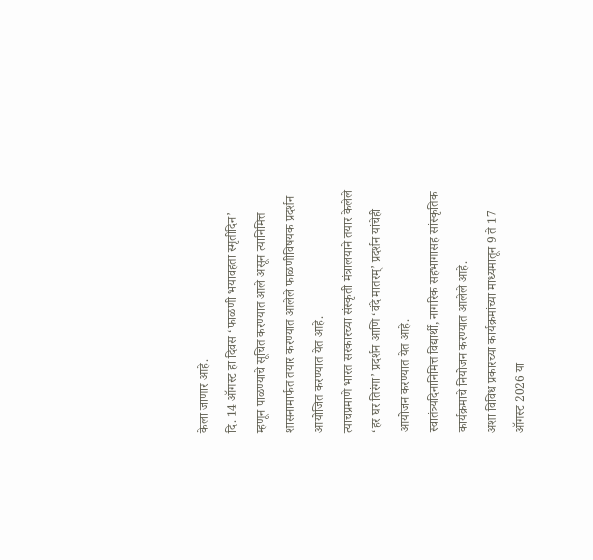केला जाणार आहे.
दि. 14 ऑगस्ट हा दिवस ‘फाळणी भयावहता स्मृतीदिन’ म्हणून पाळण्याचे सूचित करण्यात आले असून त्यानिमित्त शासनामार्फत तयार करण्यात आलेले फाळणीविषयक प्रदर्शन आयोजित करण्यात येत आहे.
त्याचप्रमाणे भारत सरकारच्या संस्कृती मंत्रालयाने तयार केलेले ‘हर घर तिरंगा’ प्रदर्शन आणि ‘वंदे मातरम्’ प्रदर्शन यांचेही आयोजन करण्यात येत आहे.
स्वातंत्र्यदिनानिमित्त विद्यार्थी, नागरिक सहभागासह सांस्कृतिक कार्यक्रमाचे नियोजन करण्यात आलेले आहे.
अशा विविध प्रकारच्या कार्यक्रमांच्या माध्यमातून 9 ते 17 ऑगस्ट 2026 या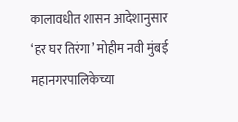कालावधीत शासन आदेशानुसार ‘हर घर तिरंगा’ मोहीम नवी मुंबई महानगरपालिकेच्या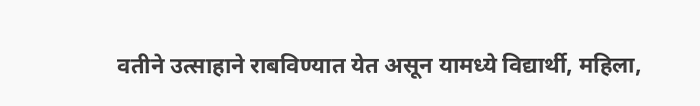वतीने उत्साहाने राबविण्यात येत असून यामध्ये विद्यार्थी, महिला,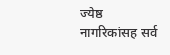ज्येष्ठ नागरिकांसह सर्व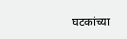घटकांच्या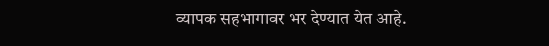व्यापक सहभागावर भर देण्यात येत आहे.